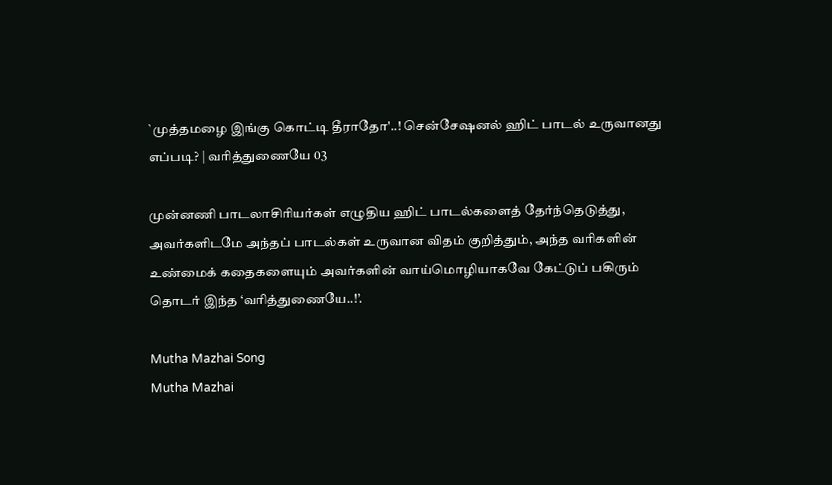`முத்தமழை இங்கு கொட்டி தீராதோ'..! சென்சேஷனல் ஹிட் பாடல் உருவானது எப்படி? | வரித்துணையே 03

முன்னணி பாடலாசிரியர்கள் எழுதிய ஹிட் பாடல்களைத் தேர்ந்தெடுத்து, அவர்களிடமே அந்தப் பாடல்கள் உருவான விதம் குறித்தும், அந்த வரிகளின் உண்மைக் கதைகளையும் அவர்களின் வாய்மொழியாகவே கேட்டுப் பகிரும் தொடர் இந்த ‘வரித்துணையே..!’.

Mutha Mazhai Song
Mutha Mazhai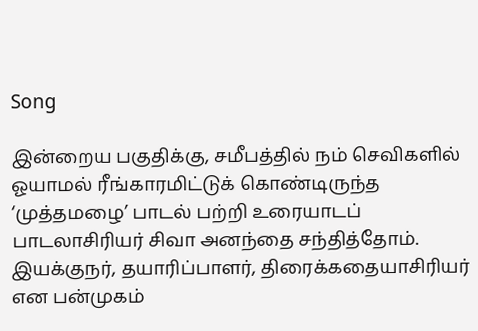Song

இன்றைய பகுதிக்கு, சமீபத்தில் நம் செவிகளில் ஓயாமல் ரீங்காரமிட்டுக் கொண்டிருந்த ‘முத்தமழை’ பாடல் பற்றி உரையாடப் பாடலாசிரியர் சிவா அனந்தை சந்தித்தோம். இயக்குநர், தயாரிப்பாளர், திரைக்கதையாசிரியர் என பன்முகம்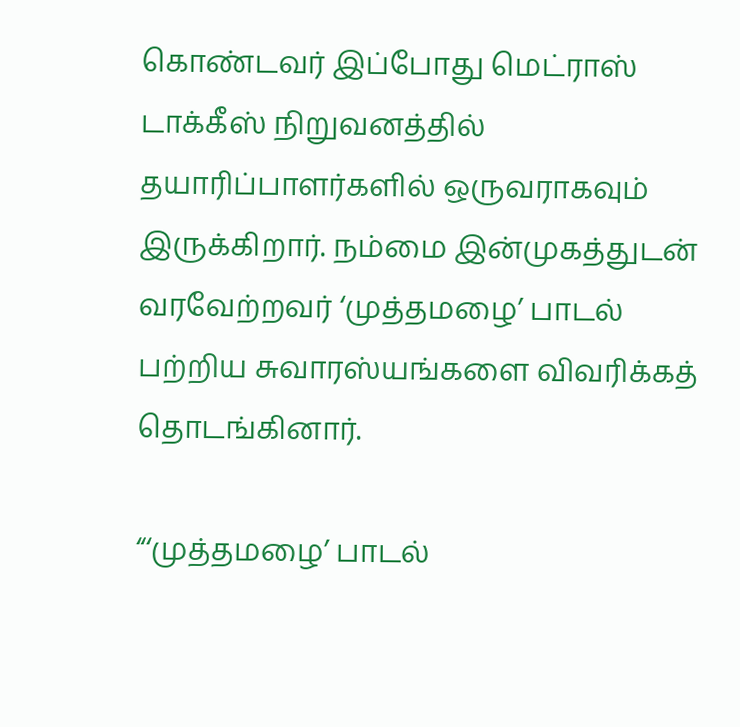கொண்டவர் இப்போது மெட்ராஸ் டாக்கீஸ் நிறுவனத்தில் தயாரிப்பாளர்களில் ஒருவராகவும் இருக்கிறார். நம்மை இன்முகத்துடன் வரவேற்றவர் ‘முத்தமழை’ பாடல் பற்றிய சுவாரஸ்யங்களை விவரிக்கத் தொடங்கினார்.

“‘முத்தமழை’ பாடல்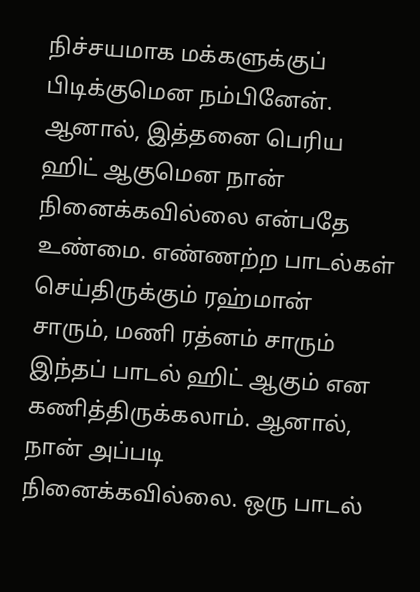நிச்சயமாக மக்களுக்குப் பிடிக்குமென நம்பினேன். ஆனால், இத்தனை பெரிய ஹிட் ஆகுமென நான் நினைக்கவில்லை என்பதே உண்மை. எண்ணற்ற பாடல்கள் செய்திருக்கும் ரஹ்மான் சாரும், மணி ரத்னம் சாரும் இந்தப் பாடல் ஹிட் ஆகும் என கணித்திருக்கலாம். ஆனால், நான் அப்படி நினைக்கவில்லை. ஒரு பாடல்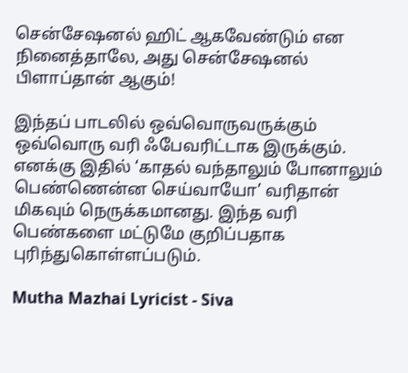சென்சேஷனல் ஹிட் ஆகவேண்டும் என நினைத்தாலே, அது சென்சேஷனல் பிளாப்தான் ஆகும்!

இந்தப் பாடலில் ஒவ்வொருவருக்கும் ஒவ்வொரு வரி ஃபேவரிட்டாக இருக்கும். எனக்கு இதில் ‘காதல் வந்தாலும் போனாலும் பெண்ணென்ன செய்வாயோ’ வரிதான் மிகவும் நெருக்கமானது. இந்த வரி பெண்களை மட்டுமே குறிப்பதாக புரிந்துகொள்ளப்படும்.

Mutha Mazhai Lyricist - Siva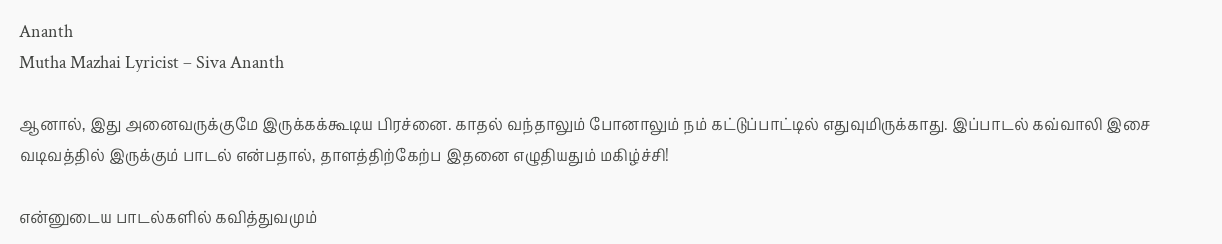Ananth
Mutha Mazhai Lyricist – Siva Ananth

ஆனால், இது அனைவருக்குமே இருக்கக்கூடிய பிரச்னை. காதல் வந்தாலும் போனாலும் நம் கட்டுப்பாட்டில் எதுவுமிருக்காது. இப்பாடல் கவ்வாலி இசை வடிவத்தில் இருக்கும் பாடல் என்பதால், தாளத்திற்கேற்ப இதனை எழுதியதும் மகிழ்ச்சி!

என்னுடைய பாடல்களில் கவித்துவமும்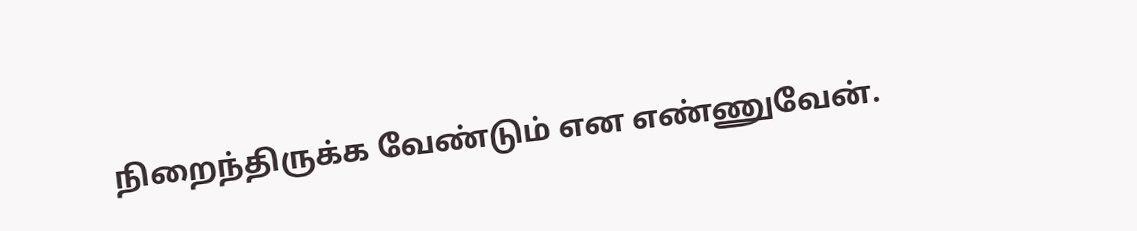நிறைந்திருக்க வேண்டும் என எண்ணுவேன்.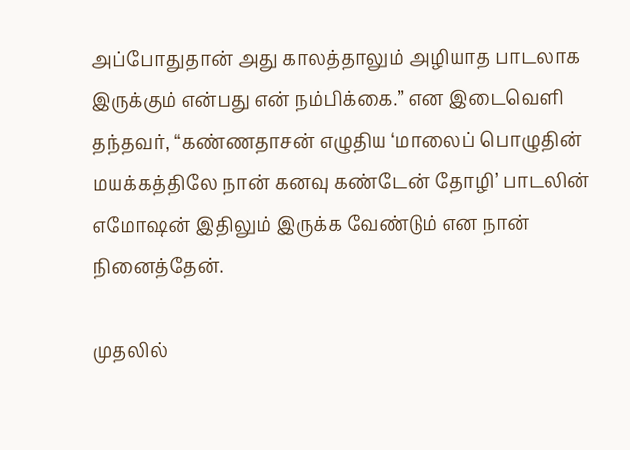அப்போதுதான் அது காலத்தாலும் அழியாத பாடலாக இருக்கும் என்பது என் நம்பிக்கை.” என இடைவெளி தந்தவர், “கண்ணதாசன் எழுதிய ‘மாலைப் பொழுதின் மயக்கத்திலே நான் கனவு கண்டேன் தோழி’ பாடலின் எமோஷன் இதிலும் இருக்க வேண்டும் என நான் நினைத்தேன்.

முதலில்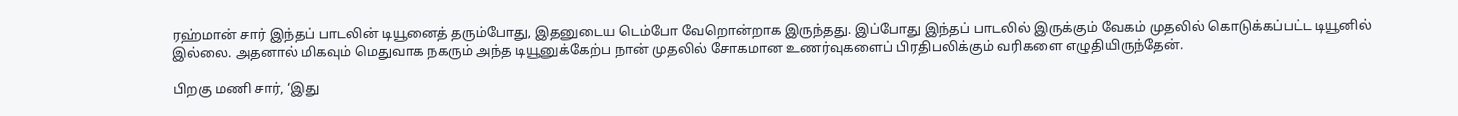ரஹ்மான் சார் இந்தப் பாடலின் டியூனைத் தரும்போது, இதனுடைய டெம்போ வேறொன்றாக இருந்தது. இப்போது இந்தப் பாடலில் இருக்கும் வேகம் முதலில் கொடுக்கப்பட்ட டியூனில் இல்லை. அதனால் மிகவும் மெதுவாக நகரும் அந்த டியூனுக்கேற்ப நான் முதலில் சோகமான உணர்வுகளைப் பிரதிபலிக்கும் வரிகளை எழுதியிருந்தேன்.

பிறகு மணி சார், ‘இது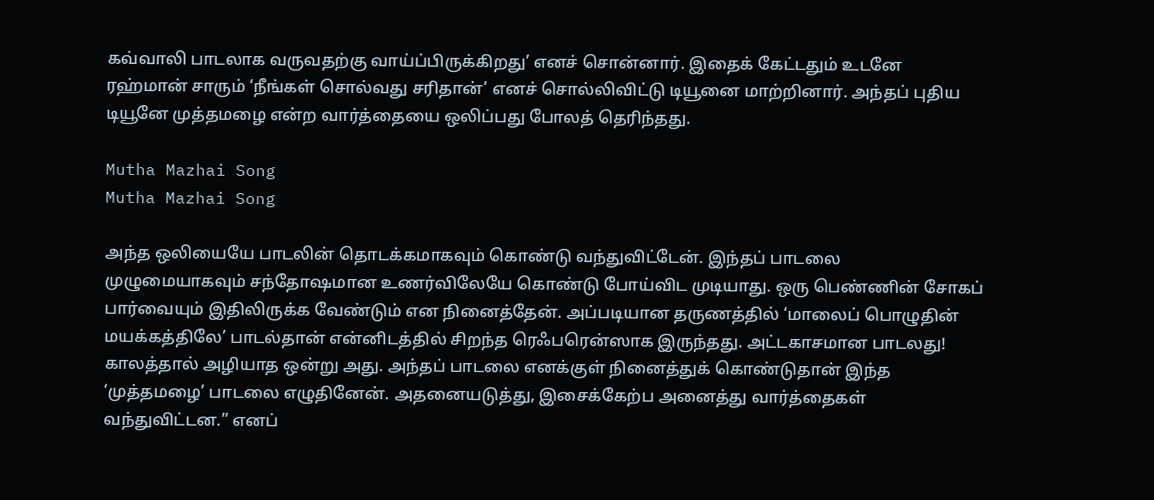கவ்வாலி பாடலாக வருவதற்கு வாய்ப்பிருக்கிறது’ எனச் சொன்னார். இதைக் கேட்டதும் உடனே ரஹ்மான் சாரும் ‘நீங்கள் சொல்வது சரிதான்’ எனச் சொல்லிவிட்டு டியூனை மாற்றினார். அந்தப் புதிய டியூனே முத்தமழை என்ற வார்த்தையை ஒலிப்பது போலத் தெரிந்தது.

Mutha Mazhai Song
Mutha Mazhai Song

அந்த ஒலியையே பாடலின் தொடக்கமாகவும் கொண்டு வந்துவிட்டேன். இந்தப் பாடலை முழுமையாகவும் சந்தோஷமான உணர்விலேயே கொண்டு போய்விட முடியாது. ஒரு பெண்ணின் சோகப் பார்வையும் இதிலிருக்க வேண்டும் என நினைத்தேன். அப்படியான தருணத்தில் ‘மாலைப் பொழுதின் மயக்கத்திலே’ பாடல்தான் என்னிடத்தில் சிறந்த ரெஃபரென்ஸாக இருந்தது. அட்டகாசமான பாடலது! காலத்தால் அழியாத ஒன்று அது. அந்தப் பாடலை எனக்குள் நினைத்துக் கொண்டுதான் இந்த ‘முத்தமழை’ பாடலை எழுதினேன். அதனையடுத்து, இசைக்கேற்ப அனைத்து வார்த்தைகள் வந்துவிட்டன.” எனப்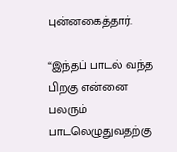புன்னகைத்தார்.

“இந்தப் பாடல் வந்த பிறகு என்னை பலரும் பாடலெழுதுவதற்கு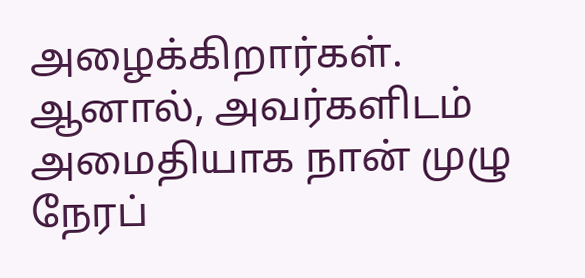அழைக்கிறார்கள். ஆனால், அவர்களிடம் அமைதியாக நான் முழு நேரப்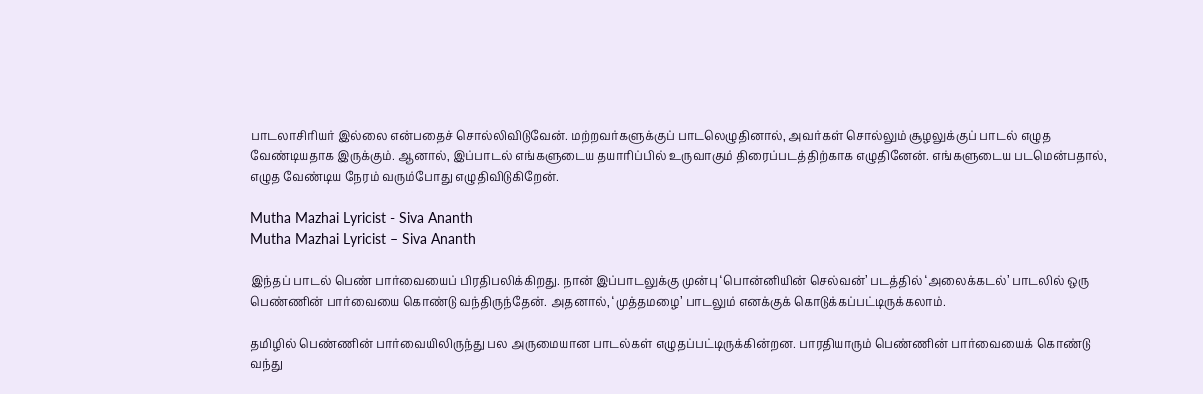பாடலாசிரியர் இல்லை என்பதைச் சொல்லிவிடுவேன். மற்றவர்களுக்குப் பாடலெழுதினால், அவர்கள் சொல்லும் சூழலுக்குப் பாடல் எழுத வேண்டியதாக இருக்கும். ஆனால், இப்பாடல் எங்களுடைய தயாரிப்பில் உருவாகும் திரைப்படத்திற்காக எழுதினேன். எங்களுடைய படமென்பதால், எழுத வேண்டிய நேரம் வரும்போது எழுதிவிடுகிறேன்.

Mutha Mazhai Lyricist - Siva Ananth
Mutha Mazhai Lyricist – Siva Ananth

இந்தப் பாடல் பெண் பார்வையைப் பிரதிபலிக்கிறது. நான் இப்பாடலுக்கு முன்பு ‘பொன்னியின் செல்வன்’ படத்தில் ‘அலைக்கடல்’ பாடலில் ஒரு பெண்ணின் பார்வையை கொண்டு வந்திருந்தேன். அதனால், ‘முத்தமழை’ பாடலும் எனக்குக் கொடுக்கப்பட்டிருக்கலாம்.

தமிழில் பெண்ணின் பார்வையிலிருந்து பல அருமையான பாடல்கள் எழுதப்பட்டிருக்கின்றன. பாரதியாரும் பெண்ணின் பார்வையைக் கொண்டு வந்து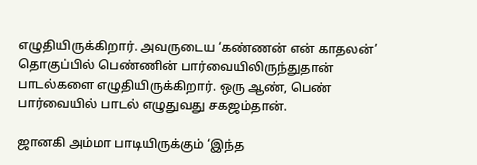எழுதியிருக்கிறார். அவருடைய ‘கண்ணன் என் காதலன்’ தொகுப்பில் பெண்ணின் பார்வையிலிருந்துதான் பாடல்களை எழுதியிருக்கிறார். ஒரு ஆண், பெண் பார்வையில் பாடல் எழுதுவது சகஜம்தான்.

ஜானகி அம்மா பாடியிருக்கும் ‘இந்த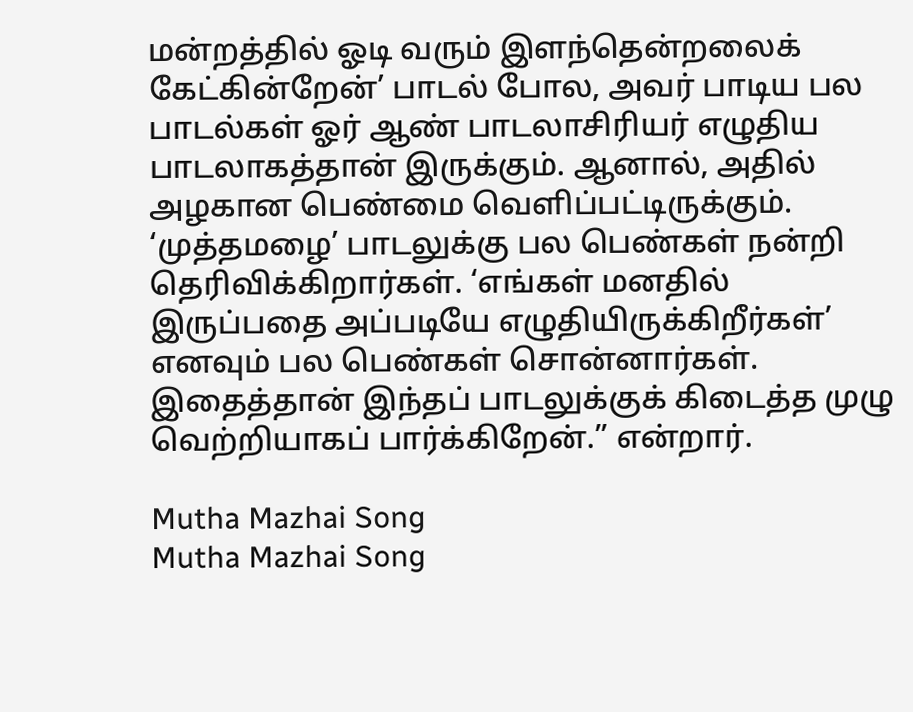மன்றத்தில் ஓடி வரும் இளந்தென்றலைக் கேட்கின்றேன்’ பாடல் போல, அவர் பாடிய பல பாடல்கள் ஓர் ஆண் பாடலாசிரியர் எழுதிய பாடலாகத்தான் இருக்கும். ஆனால், அதில் அழகான பெண்மை வெளிப்பட்டிருக்கும். ‘முத்தமழை’ பாடலுக்கு பல பெண்கள் நன்றி தெரிவிக்கிறார்கள். ‘எங்கள் மனதில் இருப்பதை அப்படியே எழுதியிருக்கிறீர்கள்’ எனவும் பல பெண்கள் சொன்னார்கள். இதைத்தான் இந்தப் பாடலுக்குக் கிடைத்த முழு வெற்றியாகப் பார்க்கிறேன்.” என்றார்.

Mutha Mazhai Song
Mutha Mazhai Song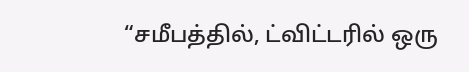“சமீபத்தில், ட்விட்டரில் ஒரு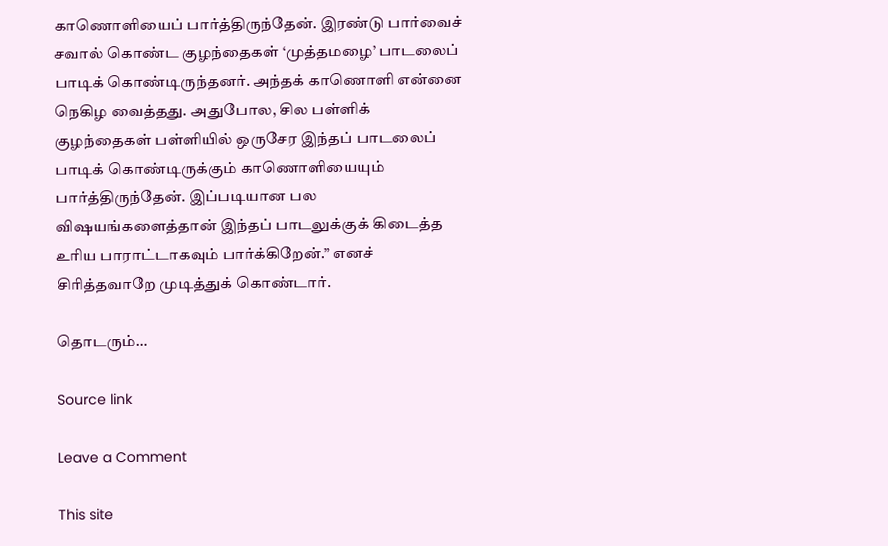காணொளியைப் பார்த்திருந்தேன். இரண்டு பார்வைச் சவால் கொண்ட குழந்தைகள் ‘முத்தமழை’ பாடலைப் பாடிக் கொண்டிருந்தனர். அந்தக் காணொளி என்னை நெகிழ வைத்தது. அதுபோல, சில பள்ளிக் குழந்தைகள் பள்ளியில் ஒருசேர இந்தப் பாடலைப் பாடிக் கொண்டிருக்கும் காணொளியையும் பார்த்திருந்தேன். இப்படியான பல விஷயங்களைத்தான் இந்தப் பாடலுக்குக் கிடைத்த உரிய பாராட்டாகவும் பார்க்கிறேன்.” எனச் சிரித்தவாறே முடித்துக் கொண்டார்.

தொடரும்…

Source link

Leave a Comment

This site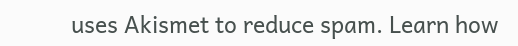uses Akismet to reduce spam. Learn how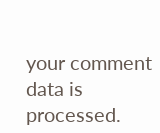your comment data is processed.